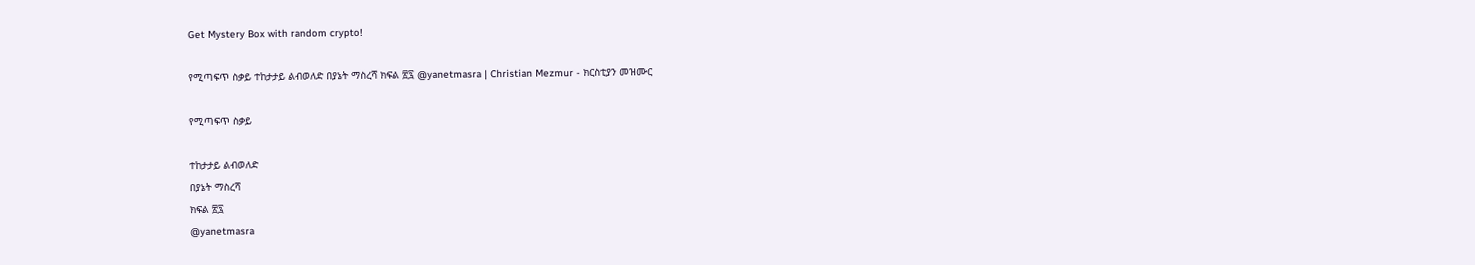Get Mystery Box with random crypto!

የሚጣፍጥ ስቃይ ተከታታይ ልብወለድ በያኔት ማስረሻ ክፍል ፳፯ @yanetmasra | Christian Mezmur - ክርስቲያን መዝሙር

የሚጣፍጥ ስቃይ

ተከታታይ ልብወለድ
በያኔት ማስረሻ
ክፍል ፳፯
@yanetmasra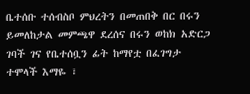ቤተሰቡ ተሰብስቦ ምህረትን በመጠበቅ በር በሩን ይመለከታል መምጫዋ ደረሰና በሩን ወከክ አድርጋ ገባች ገና የቤተሰቧን ፊት ከማየቷ በፈገግታ ተሞላች እማዬ ፣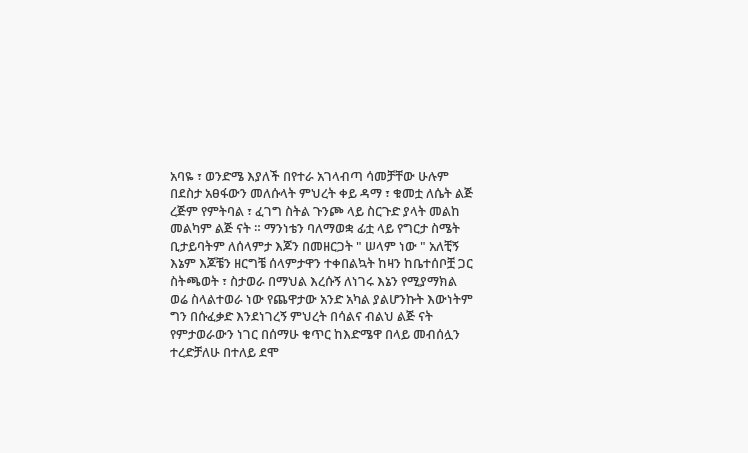አባዬ ፣ ወንድሜ እያለች በየተራ አገላብጣ ሳመቻቸው ሁሉም በደስታ አፀፋውን መለሱላት ምህረት ቀይ ዳማ ፣ ቁመቷ ለሴት ልጅ ረጅም የምትባል ፣ ፈገግ ስትል ጉንጮ ላይ ስርጉድ ያላት መልከ መልካም ልጅ ናት ። ማንነቴን ባለማወቋ ፊቷ ላይ የግርታ ስሜት ቢታይባትም ለሰላምታ እጆን በመዘርጋት " ሠላም ነው " አለቺኝ እኔም እጆቼን ዘርግቼ ሰላምታዋን ተቀበልኳት ከዛን ከቤተሰቦቿ ጋር ስትጫወት ፣ ስታወራ በማህል እረሱኝ ለነገሩ እኔን የሚያማክል ወሬ ስላልተወራ ነው የጨዋታው አንድ አካል ያልሆንኩት እውነትም ግን በሱፈቃድ እንደነገረኝ ምህረት በሳልና ብልህ ልጅ ናት የምታወራውን ነገር በሰማሁ ቁጥር ከእድሜዋ በላይ መብሰሏን ተረድቻለሁ በተለይ ደሞ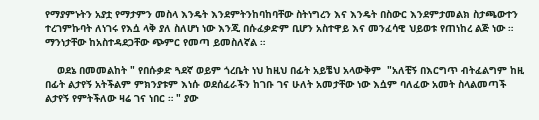የማያምኑትን አያቷ የማታምን መስላ እንዴት እንደምትንከባከባቸው ስትነግረን እና እንዴት በስውር እንደምታመልክ ስታጫውተን ተረገምኩባት ለነገሩ የእሷ ላቅ ያለ ስለሆነ ነው እንጂ በሱፈቃድም ቢሆን አስተዋይ እና መንፈሳዊ ህይወቱ የጠነከረ ልጅ ነው ። ማንነታቸው ከአስተዳደጋቸው ጭምር የመጣ ይመስለኛል ።

    ወደኔ በመመልከት " የበሱቃድ ጓደኛ ወይም ጎረቤት ነህ ከዚህ በፊት አይቼህ አላውቅም  "አለቺኝ በእርግጥ ብትፈልግም ከዚ በፊት ልታየኝ አትችልም ምክንያቱም እነሱ ወደሰፈራችን ከገቡ ገና ሁለት አመታቸው ነው እሷም ባለፈው አመት ስላልመጣች ልታየኝ የምትችለው ዛሬ ገና ነበር ። " ያው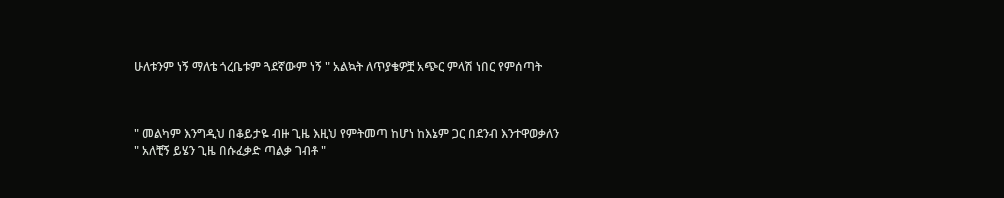ሁለቱንም ነኝ ማለቴ ጎረቤቱም ጓደኛውም ነኝ " አልኳት ለጥያቄዎቿ አጭር ምላሽ ነበር የምሰጣት



" መልካም እንግዲህ በቆይታዬ ብዙ ጊዜ እዚህ የምትመጣ ከሆነ ከእኔም ጋር በደንብ እንተዋወቃለን " አለቺኝ ይሄን ጊዜ በሱፈቃድ ጣልቃ ገብቶ "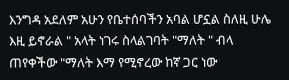እንግዳ አደለም አሁን የቤተሰባችን አባል ሆኗል ስለዚ ሁሌ እዚ ይኖራል " አላት ነገሩ ስላልገባት "ማለት " ብላ ጠየቀችው "ማለት እማ የሚኖረው ከኛ ጋር ነው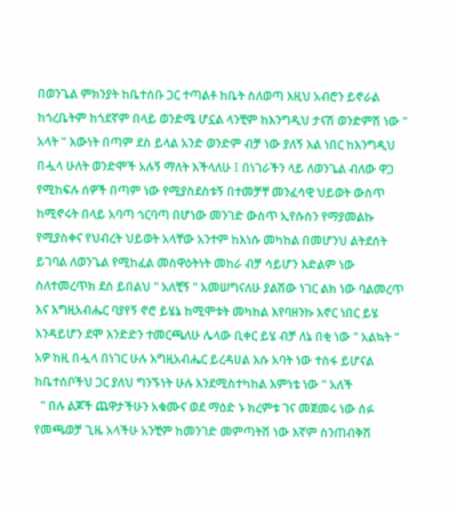በወንጌል ምክንያት ከቤተሰቡ ጋር ተጣልቶ ከቤት ስለወጣ እዚህ አብሮን ይኖራል ከጎረቤትም ከጎደኛም በላይ ወንድሜ ሆኗል ላንቺም ከእንግዲህ ታናሽ ወንድምሽ ነው " አላት " እውነት በጣም ደስ ይላል አንድ ወንድም ብቻ ነው ያለኝ እል ነበር ከእንግዲህ በሗላ ሁለት ወንድሞች አሉኝ ማለት እችላለሁ ፤ በነገራችን ላይ ለወንጌል ብለው ዋጋ የሚከፍሉ ሰዎች በጣም ነው የሚያስደስቱኝ በተመቻቸ መንፈሳዊ ህይወት ውስጥ ከሚኖሩት በላይ አባጣ ጎርባጣ በሆነው መንገድ ውስጥ ኢየሱስን የማያመልኩ የሚያስቀና የህብረት ህይወት አላቸው አንተም ከእነሱ መካከል በመሆንህ ልትደሰት ይገባል ለወንጌል የሚከፈል መስዋዕትነት መከራ ብቻ ሳይሆን እድልም ነው ስለተመረጥክ ደስ ይበልህ " አለቺኝ " አመሠግናለሁ ያልሽው ነገር ልክ ነው ባልመረጥ እና እግዚአብሔር ባያየኝ ኖሮ ይሄኔ ከሚሞቱት መካከል እየባዘንኩ እኖር ነበር ይሄ እንዳይሆን ደሞ እንድድን ተመርጫለሁ ሌላው ቢቀር ይሄ ብቻ ለኔ በቂ ነው " አልኳት " አዎ ከዚ በሗላ በነገር ሁሉ እግዚአብሔር ይረዳሀል እሱ አባት ነው ተስፋ ይሆናል ከቤተሰቦችህ ጋር ያለህ ግንኙነት ሁሉ እንደሚስተካከል እምነቴ ነው " አለች
  " በሉ ልጆች ጨዋታችሁን አቁሙና ወደ ማዕድ ኑ ክረምቱ ገና መጀመሩ ነው ሰፉ የመጫወቻ ጊዜ አላችሁ አንቺም ከመንገድ መምጣትሽ ነው እኛም ስንጠብቅሽ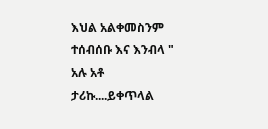እህል አልቀመስንም ተሰብሰቡ እና እንብላ " አሉ አቶ ታሪኩ....ይቀጥላል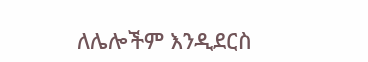ለሌሎችም እንዲደርስ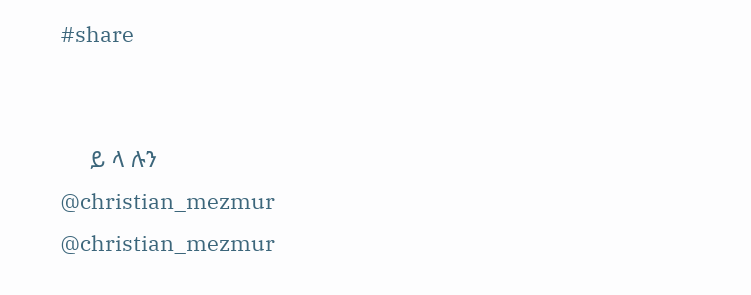#share


     ይ ላ ሉን
@christian_mezmur
@christian_mezmur